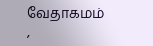வேதாகமம்
,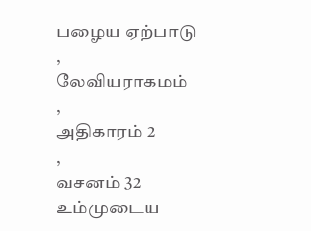பழைய ஏற்பாடு
,
லேவியராகமம்
,
அதிகாரம் 2
,
வசனம் 32
உம்முடைய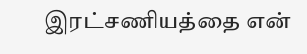இரட்சணியத்தை என்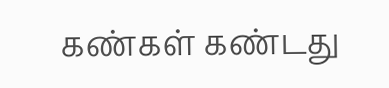கண்கள் கண்டது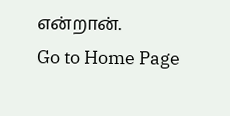என்றான்.
Go to Home Page